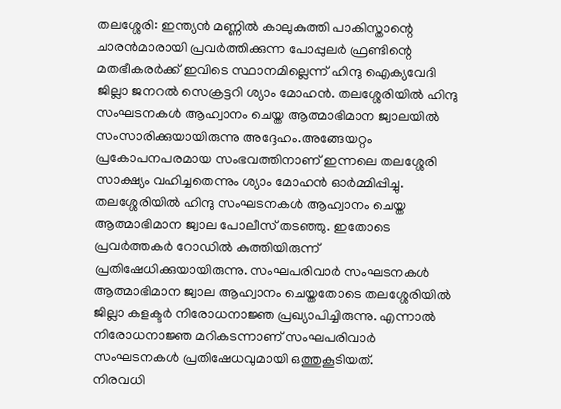തലശ്ശേരി: ഇന്ത്യൻ മണ്ണിൽ കാലുകുത്തി പാകിസ്താന്റെ ചാരൻമാരായി പ്രവർത്തിക്കുന്ന പോപ്പുലർ ഫ്രണ്ടിന്റെ മതഭീകരർക്ക് ഇവിടെ സ്ഥാനമില്ലെന്ന് ഹിന്ദു ഐക്യവേദി ജില്ലാ ജനറൽ സെക്രട്ടറി ശ്യാം മോഹൻ. തലശ്ശേരിയിൽ ഹിന്ദു സംഘടനകൾ ആഹ്വാനം ചെയ്ത ആത്മാഭിമാന ജ്വാലയിൽ സംസാരിക്കുയായിരുന്നു അദ്ദേഹം.അങ്ങേയറ്റം പ്രകോപനപരമായ സംഭവത്തിനാണ് ഇന്നലെ തലശ്ശേരി സാക്ഷ്യം വഹിച്ചതെന്നും ശ്യാം മോഹൻ ഓർമ്മിപ്പിച്ചു.
തലശ്ശേരിയിൽ ഹിന്ദു സംഘടനകൾ ആഹ്വാനം ചെയ്ത ആത്മാഭിമാന ജ്വാല പോലീസ് തടഞ്ഞു. ഇതോടെ പ്രവർത്തകർ റോഡിൽ കുത്തിയിരുന്ന് പ്രതിഷേധിക്കുയായിരുന്നു. സംഘപരിവാർ സംഘടനകൾ ആത്മാഭിമാന ജ്വാല ആഹ്വാനം ചെയ്തതോടെ തലശ്ശേരിയിൽ ജില്ലാ കളക്ടർ നിരോധനാജ്ഞ പ്രഖ്യാപിച്ചിരുന്നു. എന്നാൽ നിരോധനാജ്ഞ മറികടന്നാണ് സംഘപരിവാർ സംഘടനകൾ പ്രതിഷേധവുമായി ഒത്തുകൂടിയത്.
നിരവധി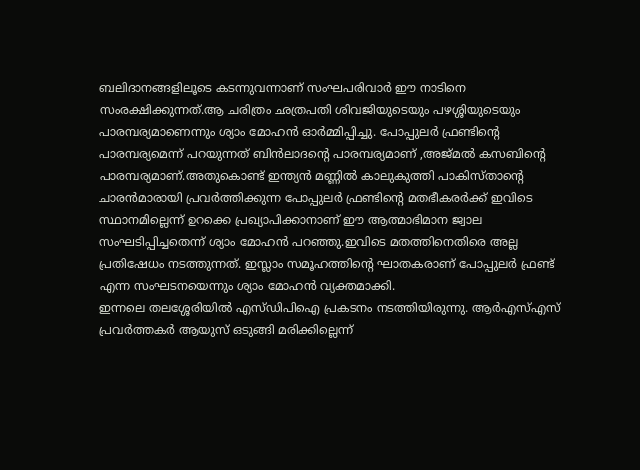ബലിദാനങ്ങളിലൂടെ കടന്നുവന്നാണ് സംഘപരിവാർ ഈ നാടിനെ സംരക്ഷിക്കുന്നത്.ആ ചരിത്രം ഛത്രപതി ശിവജിയുടെയും പഴശ്ശിയുടെയും പാരമ്പര്യമാണെന്നും ശ്യാം മോഹൻ ഓർമ്മിപ്പിച്ചു. പോപ്പുലർ ഫ്രണ്ടിന്റെ പാരമ്പര്യമെന്ന് പറയുന്നത് ബിൻലാദന്റെ പാരമ്പര്യമാണ് ,അജ്മൽ കസബിന്റെ പാരമ്പര്യമാണ്.അതുകൊണ്ട് ഇന്ത്യൻ മണ്ണിൽ കാലുകുത്തി പാകിസ്താന്റെ ചാരൻമാരായി പ്രവർത്തിക്കുന്ന പോപ്പുലർ ഫ്രണ്ടിന്റെ മതഭീകരർക്ക് ഇവിടെ സ്ഥാനമില്ലെന്ന് ഉറക്കെ പ്രഖ്യാപിക്കാനാണ് ഈ ആത്മാഭിമാന ജ്വാല സംഘടിപ്പിച്ചതെന്ന് ശ്യാം മോഹൻ പറഞ്ഞു.ഇവിടെ മതത്തിനെതിരെ അല്ല പ്രതിഷേധം നടത്തുന്നത്. ഇസ്ലാം സമൂഹത്തിന്റെ ഘാതകരാണ് പോപ്പുലർ ഫ്രണ്ട് എന്ന സംഘടനയെന്നും ശ്യാം മോഹൻ വ്യക്തമാക്കി.
ഇന്നലെ തലശ്ശേരിയിൽ എസ്ഡിപിഐ പ്രകടനം നടത്തിയിരുന്നു. ആർഎസ്എസ് പ്രവർത്തകർ ആയുസ് ഒടുങ്ങി മരിക്കില്ലെന്ന്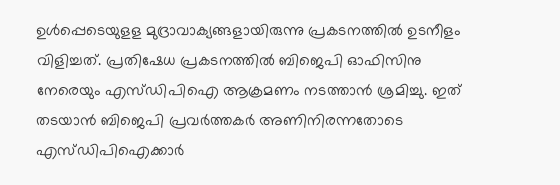ഉൾപ്പെടെയുളള മുദ്രാവാക്യങ്ങളായിരുന്നു പ്രകടനത്തിൽ ഉടനീളം വിളിച്ചത്. പ്രതിഷേധ പ്രകടനത്തിൽ ബിജെപി ഓഫിസിനു നേരെയും എസ്ഡിപിഐ ആക്രമണം നടത്താൻ ശ്രമിച്ചു. ഇത് തടയാൻ ബിജെപി പ്രവർത്തകർ അണിനിരന്നതോടെ എസ്ഡിപിഐക്കാർ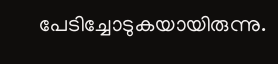പേടിച്ചോടുകയായിരുന്നു.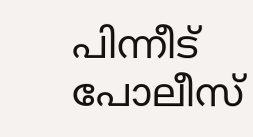പിന്നീട് പോലീസ്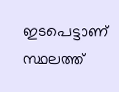ഇടപെട്ടാണ് സ്ഥലത്ത്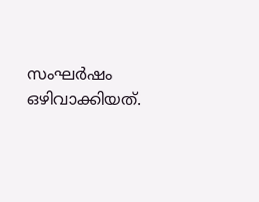സംഘർഷം ഒഴിവാക്കിയത്.